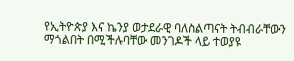የኢትዮጵያ እና ኬንያ ወታደራዊ ባለስልጣናት ትብብራቸውን ማጎልበት በሚችሉባቸው መንገዶች ላይ ተወያዩ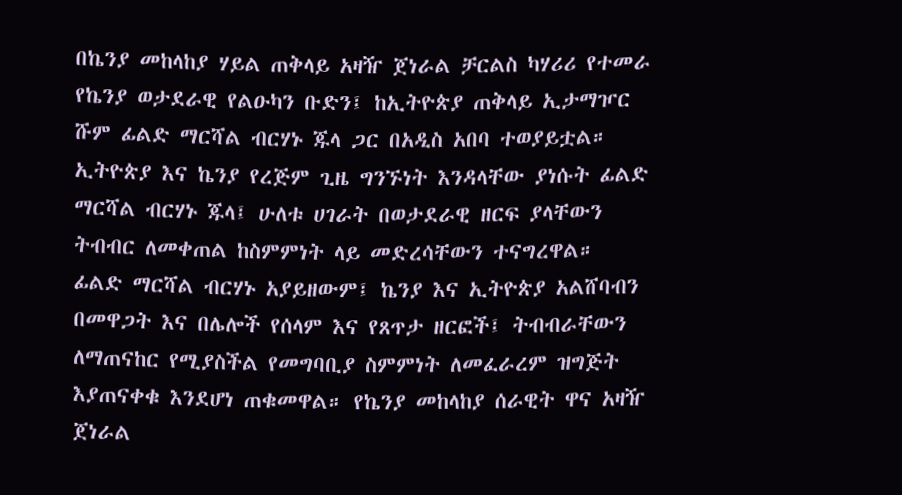በኬንያ መከላከያ ሃይል ጠቅላይ አዛዥ ጀነራል ቻርልስ ካሃሪሪ የተመራ የኬንያ ወታደራዊ የልዑካን ቡድን፤ ከኢትዮጵያ ጠቅላይ ኢታማዦር ሹም ፊልድ ማርሻል ብርሃኑ ጁላ ጋር በአዲስ አበባ ተወያይቷል። ኢትዮጵያ እና ኬንያ የረጅም ጊዜ ግንኙነት እንዳላቸው ያነሱት ፊልድ ማርሻል ብርሃኑ ጁላ፤ ሁለቱ ሀገራት በወታደራዊ ዘርፍ ያላቸውን ትብብር ለመቀጠል ከስምምነት ላይ መድረሳቸውን ተናግረዋል። ፊልድ ማርሻል ብርሃኑ አያይዘውም፤ ኬንያ እና ኢትዮጵያ አልሸባብን በመዋጋት እና በሌሎች የሰላም እና የጸጥታ ዘርፎች፤ ትብብራቸውን ለማጠናከር የሚያስችል የመግባቢያ ስምምነት ለመፈራረም ዝግጅት እያጠናቀቁ እንደሆነ ጠቁመዋል። የኬንያ መከላከያ ሰራዊት ዋና አዛዥ ጀነራል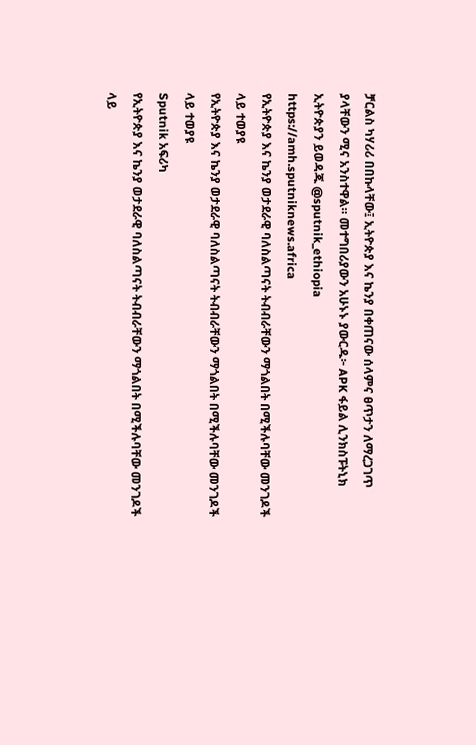ቻርልስ ካሃሪሪ በበኩላቸው፤ ኢትዮጵያ እና ኬንያ በቀጠናው ሰላምና ፀጥታን ለማረጋገጥ ያላቸውን ሚና አንስተዋል። መተግበሪያውን አሁኑኑ ያውርዱ፦ APK ፋይል ሊንክስፑትኒክ ኢትዮጵያን ይወዳጁ @sputnik_ethiopia
https://amh.sputniknews.africa
የኢትዮጵያ እና ኬንያ ወታደራዊ ባለስልጣናት ትብብራቸውን ማጎልበት በሚችሉባቸው መንገዶች ላይ ተወያዩ
የኢትዮጵያ እና ኬንያ ወታደራዊ ባለስልጣናት ትብብራቸውን ማጎልበት በሚችሉባቸው መንገዶች ላይ ተወያዩ
Sputnik አፍሪካ
የኢትዮጵያ እና ኬንያ ወታደራዊ ባለስልጣናት ትብብራቸውን ማጎልበት በሚችሉባቸው መንገዶች ላይ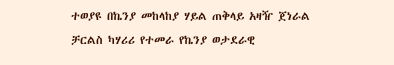ተወያዩ በኬንያ መከላከያ ሃይል ጠቅላይ አዛዥ ጀነራል ቻርልስ ካሃሪሪ የተመራ የኬንያ ወታደራዊ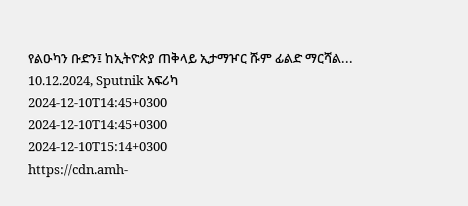የልዑካን ቡድን፤ ከኢትዮጵያ ጠቅላይ ኢታማዦር ሹም ፊልድ ማርሻል... 10.12.2024, Sputnik አፍሪካ
2024-12-10T14:45+0300
2024-12-10T14:45+0300
2024-12-10T15:14+0300
https://cdn.amh-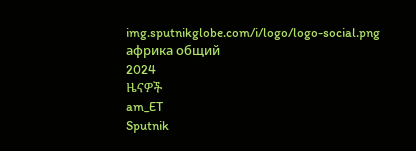img.sputnikglobe.com/i/logo/logo-social.png
африка общий
2024
ዜናዎች
am_ET
Sputnik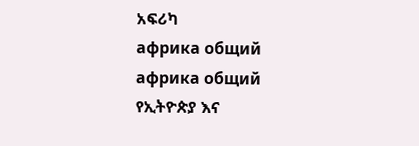አፍሪካ
африка общий
африка общий
የኢትዮጵያ እና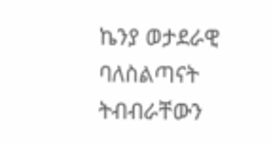ኬንያ ወታደራዊ ባለስልጣናት ትብብራቸውን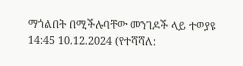ማጎልበት በሚችሉባቸው መንገዶች ላይ ተወያዩ
14:45 10.12.2024 (የተሻሻለ: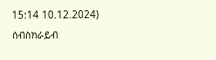15:14 10.12.2024)
ሰብስክራይብ